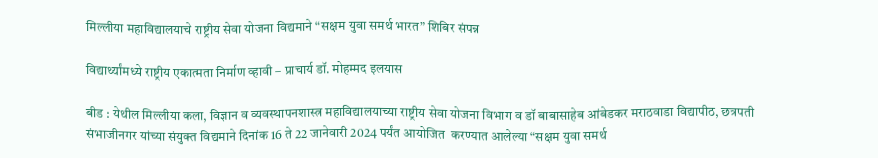मिल्लीया महाविद्यालयाचे राष्ट्रीय सेवा योजना विद्यमाने “सक्षम युवा समर्थ भारत” शिबिर संपन्न

विद्यार्थ्यांमध्ये राष्ट्रीय एकात्मता निर्माण व्हावी – प्राचार्य डॉ. मोहम्मद इलयास

बीड : येथील मिल्लीया कला, विज्ञान व व्यवस्थापनशास्त्र महाविद्यालयाच्या राष्ट्रीय सेवा योजना विभाग व डॉ बाबासाहेब आंबेडकर मराठवाडा विद्यापीठ, छत्रपती संभाजीनगर यांच्या संयुक्त विद्यमाने दिनांक 16 ते 22 जानेवारी 2024 पर्यंत आयोजित  करण्यात आलेल्या “सक्षम युवा समर्थ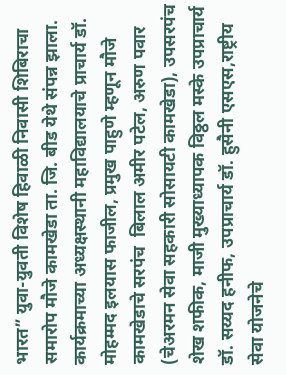भारत” युवा-युवती विशेष हिवाळी निवासी शिबिराचा समारोप मौजे कामखेडा ता. जि. बीड येथे संपन्न झाला. कार्यक्रमाच्या अध्यक्षस्थानी महाविद्यालयाचे प्राचार्य डॉ. मोहम्मद इलयास फाजील, प्रमुख पाहुणे म्हणून मौजे कामखेडाचे सरपंच  बिलाल अमीर पटेल, अरुण पवार (चेअरमन सेवा सहकारी सोसायटी कामखेडा), उपसरपंच शेख शफीक, माजी मुख्याध्यापक विठ्ठल मस्के उपप्राचार्य डॉ. सय्यद हनीफ, उपप्राचार्य डॉ. हुसैनी एसएस,राष्ट्रीय सेवा योजनेचे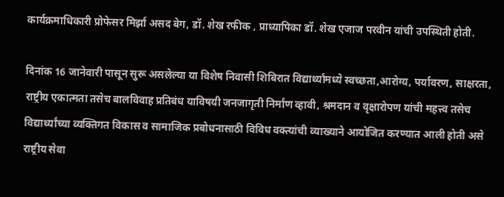कार्यक्रमाधिकारी प्रोफेसर मिर्झा असद बेग, डॉ. शेख रफीक , प्राध्यापिका डॉ. शेख एजाज परवीन यांची उपस्थिती होती.

दिनांक 16 जानेवारी पासून सुरू असलेल्या या विशेष निवासी शिबिरात विद्यार्थ्यांमध्ये स्वच्छता,आरोग्य, पर्यावरण, साक्षरता, राष्ट्रीय एकात्मता तसेच बालविवाह प्रतिबंध याविषयी जनजागृती निर्माण व्हावी, श्रमदान व वृक्षारोपण यांची महत्त्व तसेच विद्यार्थ्यांच्या व्यक्तिगत विकास व सामाजिक प्रबोधनासाठी विविध वक्त्यांची व्याख्याने आयोजित करण्यात आली होती असे राष्ट्रीय सेवा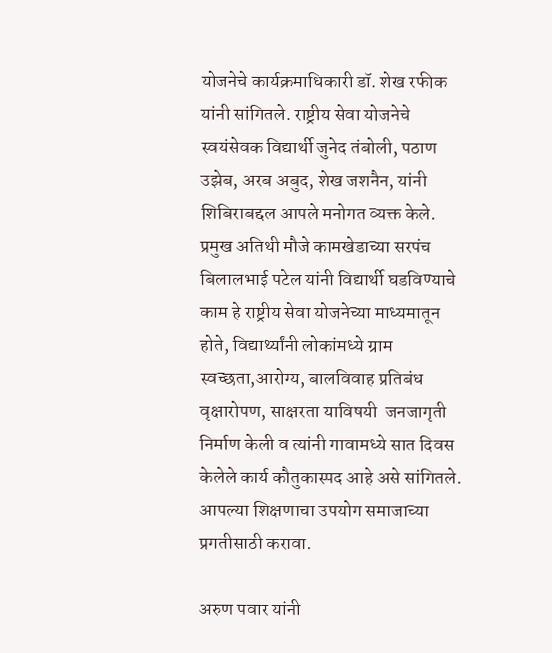योजनेचे कार्यक्रमाधिकारी डॉ. शेख रफीक यांनी सांगितले. राष्ट्रीय सेवा योजनेचे स्वयंसेवक विद्यार्थी जुनेद तंबोली, पठाण उझेब, अरब अबुद, शेख जशनैन, यांनी शिबिराबद्दल आपले मनोगत व्यक्त केले. प्रमुख अतिथी मौजे कामखेडाच्या सरपंच बिलालभाई पटेल यांनी विद्यार्थी घडविण्याचे काम हे राष्ट्रीय सेवा योजनेच्या माध्यमातून होते, विद्यार्थ्यांनी लोकांमध्ये ग्राम स्वच्छता,आरोग्य, बालविवाह प्रतिबंध वृक्षारोपण, साक्षरता याविषयी  जनजागृती निर्माण केली व त्यांनी गावामध्ये सात दिवस केलेले कार्य कौतुकास्पद आहे असे सांगितले. आपल्या शिक्षणाचा उपयोग समाजाच्या प्रगतीसाठी करावा.

अरुण पवार यांनी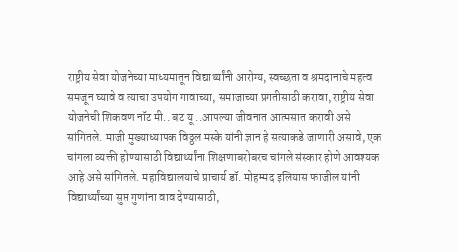राष्ट्रीय सेवा योजनेच्या माध्यमातून विद्यार्थ्यांनी आरोग्य, स्वच्छता व श्रमदानाचे महत्व समजून घ्यावे व त्याचा उपयोग गावाच्या, समाजाच्या प्रगतीसाठी करावा, राष्ट्रीय सेवा योजनेची शिकवण नॉट मी.. बट यू ..आपल्या जीवनात आत्मसात करावी असे सांगितले. माजी मुख्याध्यापक विठ्ठल मस्के यांनी ज्ञान हे सत्याकडे जाणारी असावे, एक चांगला व्यक्ती होण्यासाठी विद्यार्थ्यांना शिक्षणाबरोबरच चांगले संस्कार होणे आवश्यक आहे असे सांगितले. महाविद्यालयाचे प्राचार्य डॉ. मोहम्मद इलियास फाजील यांनी विद्यार्थ्यांच्या सुप्त गुणांना वाव देण्यासाठी,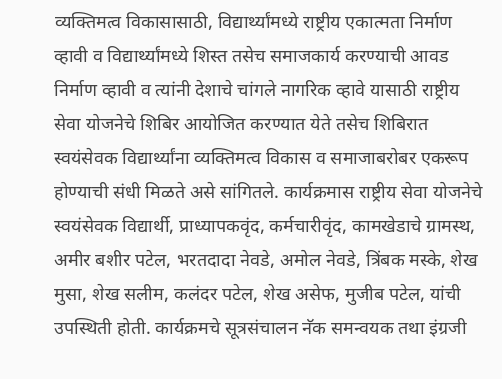व्यक्तिमत्व विकासासाठी, विद्यार्थ्यांमध्ये राष्ट्रीय एकात्मता निर्माण व्हावी व विद्यार्थ्यांमध्ये शिस्त तसेच समाजकार्य करण्याची आवड निर्माण व्हावी व त्यांनी देशाचे चांगले नागरिक व्हावे यासाठी राष्ट्रीय सेवा योजनेचे शिबिर आयोजित करण्यात येते तसेच शिबिरात स्वयंसेवक विद्यार्थ्यांना व्यक्तिमत्व विकास व समाजाबरोबर एकरूप होण्याची संधी मिळते असे सांगितले. कार्यक्रमास राष्ट्रीय सेवा योजनेचे स्वयंसेवक विद्यार्थी, प्राध्यापकवृंद, कर्मचारीवृंद, कामखेडाचे ग्रामस्थ, अमीर बशीर पटेल, भरतदादा नेवडे, अमोल नेवडे, त्रिंबक मस्के, शेख मुसा, शेख सलीम, कलंदर पटेल, शेख असेफ, मुजीब पटेल, यांची उपस्थिती होती. कार्यक्रमचे सूत्रसंचालन नॅक समन्वयक तथा इंग्रजी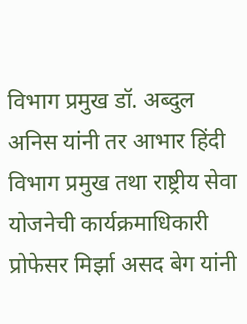विभाग प्रमुख डॉ. अब्दुल अनिस यांनी तर आभार हिंदी विभाग प्रमुख तथा राष्ट्रीय सेवा योजनेची कार्यक्रमाधिकारी प्रोफेसर मिर्झा असद बेग यांनी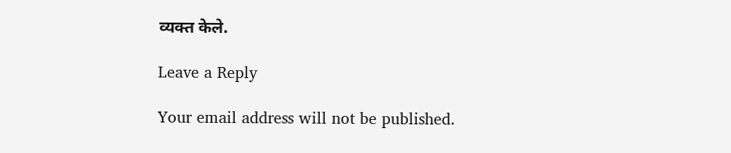व्यक्त केले.

Leave a Reply

Your email address will not be published.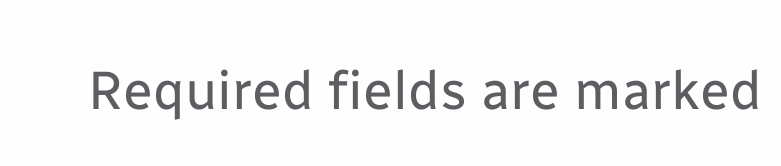Required fields are marked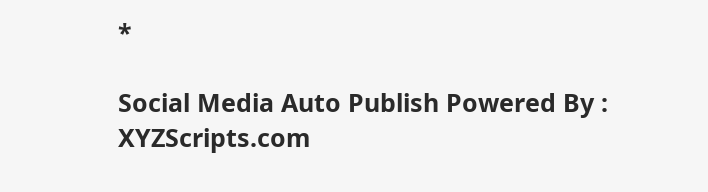*

Social Media Auto Publish Powered By : XYZScripts.com